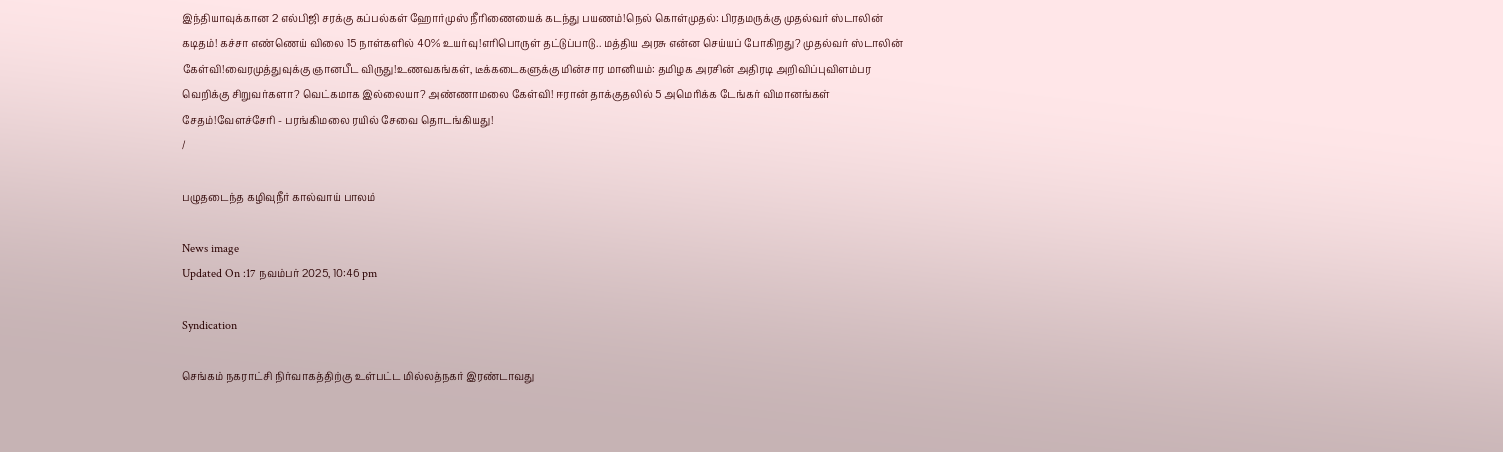இந்தியாவுக்கான 2 எல்பிஜி சரக்கு கப்பல்கள் ஹோர்முஸ் நீரிணையைக் கடந்து பயணம்!நெல் கொள்முதல்: பிரதமருக்கு முதல்வர் ஸ்டாலின் கடிதம்! கச்சா எண்ணெய் விலை 15 நாள்களில் 40% உயர்வு!எரிபொருள் தட்டுப்பாடு.. மத்திய அரசு என்ன செய்யப் போகிறது? முதல்வர் ஸ்டாலின் கேள்வி!வைரமுத்துவுக்கு ஞானபீட விருது!உணவகங்கள், டீக்கடைகளுக்கு மின்சார மானியம்: தமிழக அரசின் அதிரடி அறிவிப்புவிளம்பர வெறிக்கு சிறுவர்களா? வெட்கமாக இல்லையா? அண்ணாமலை கேள்வி! ஈரான் தாக்குதலில் 5 அமெரிக்க டேங்கர் விமானங்கள் சேதம்!வேளச்சேரி - பரங்கிமலை ரயில் சேவை தொடங்கியது!
/

பழுதடைந்த கழிவுநீர் கால்வாய் பாலம்

News image
Updated On :17 நவம்பர் 2025, 10:46 pm

Syndication

செங்கம் நகராட்சி நிர்வாகத்திற்கு உள்பட்ட மில்லத்நகர் இரண்டாவது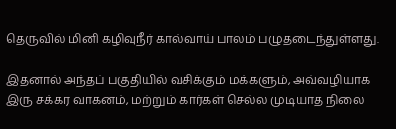தெருவில் மினி கழிவுநீர் கால்வாய் பாலம் பழுதடைந்துள்ளது.

இதனால் அந்தப் பகுதியில் வசிக்கும் மக்களும், அவ்வழியாக இரு சக்கர வாகனம், மற்றும் கார்கள் செல்ல முடியாத நிலை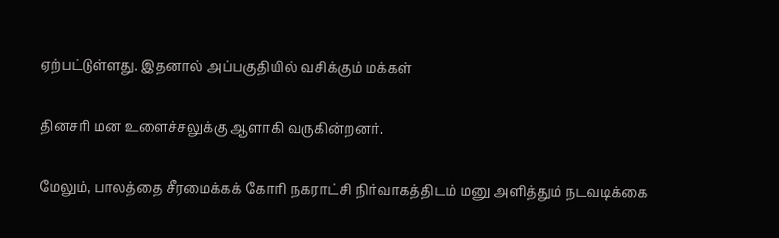ஏற்பட்டுள்ளது. இதனால் அப்பகுதியில் வசிக்கும் மக்கள்

தினசரி மன உளைச்சலுக்கு ஆளாகி வருகின்றனர்.

மேலும், பாலத்தை சீரமைக்கக் கோரி நகராட்சி நிர்வாகத்திடம் மனு அளித்தும் நடவடிக்கை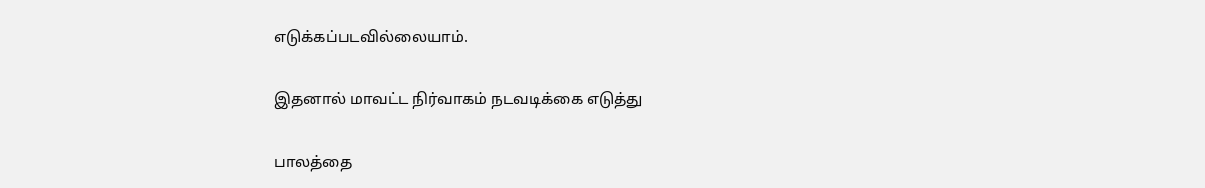எடுக்கப்படவில்லையாம்.

இதனால் மாவட்ட நிர்வாகம் நடவடிக்கை எடுத்து

பாலத்தை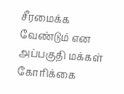சீரமைக்க வேண்டும் என அப்பகுதி மக்கள் கோரிக்கை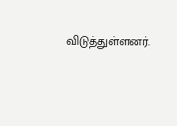விடுத்துள்ளனர்.